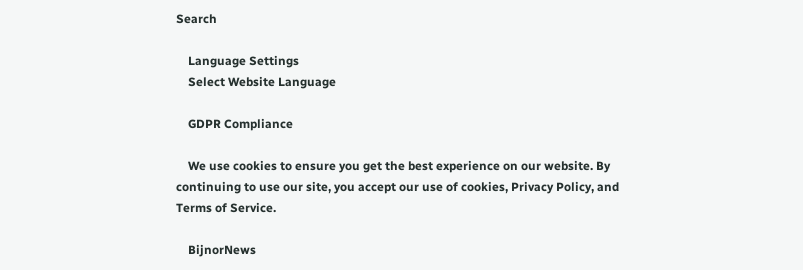Search

    Language Settings
    Select Website Language

    GDPR Compliance

    We use cookies to ensure you get the best experience on our website. By continuing to use our site, you accept our use of cookies, Privacy Policy, and Terms of Service.

    BijnorNews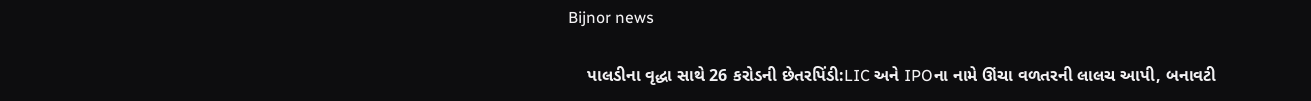Bijnor news

    પાલડીના વૃદ્ધા સાથે 26 કરોડની છેતરપિંડી:LIC અને IPOના નામે ઊંચા વળતરની લાલચ આપી, બનાવટી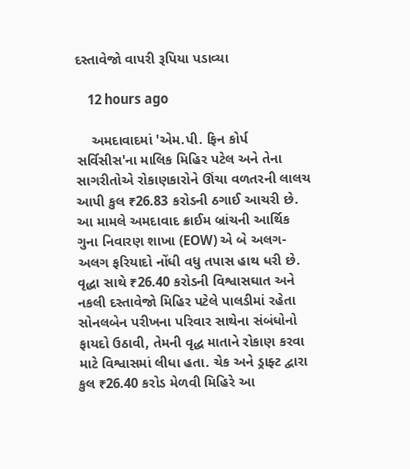દસ્તાવેજો વાપરી રૂપિયા પડાવ્યા

    12 hours ago

    અમદાવાદમાં 'એમ.પી. ફિન કોર્પ સર્વિસીસ'ના માલિક મિહિર પટેલ અને તેના સાગરીતોએ રોકાણકારોને ઊંચા વળતરની લાલચ આપી કુલ ₹26.83 કરોડની ઠગાઈ આચરી છે. આ મામલે અમદાવાદ ક્રાઈમ બ્રાંચની આર્થિક ગુના નિવારણ શાખા (EOW) એ બે અલગ-અલગ ફરિયાદો નોંધી વધુ તપાસ હાથ ધરી છે. વૃદ્ધા સાથે ₹26.40 કરોડની વિશ્વાસઘાત અને નકલી દસ્તાવેજો મિહિર પટેલે પાલડીમાં રહેતા સોનલબેન પરીખના પરિવાર સાથેના સંબંધોનો ફાયદો ઉઠાવી, તેમની વૃદ્ધ માતાને રોકાણ કરવા માટે વિશ્વાસમાં લીધા હતા. ચેક અને ડ્રાફ્ટ દ્વારા કુલ ₹26.40 કરોડ મેળવી મિહિરે આ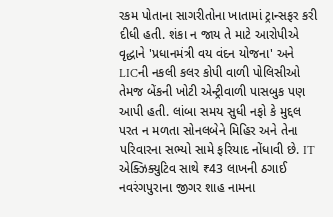રકમ પોતાના સાગરીતોના ખાતામાં ટ્રાન્સફર કરી દીધી હતી. શંકા ન જાય તે માટે આરોપીએ વૃદ્ધાને 'પ્રધાનમંત્રી વય વંદન યોજના' અને LICની નકલી કલર કોપી વાળી પોલિસીઓ તેમજ બેંકની ખોટી એન્ટ્રીવાળી પાસબુક પણ આપી હતી. લાંબા સમય સુધી નફો કે મુદ્દલ પરત ન મળતા સોનલબેને મિહિર અને તેના પરિવારના સભ્યો સામે ફરિયાદ નોંધાવી છે. IT એક્ઝિક્યુટિવ સાથે ₹43 લાખની ઠગાઈ નવરંગપુરાના જીગર શાહ નામના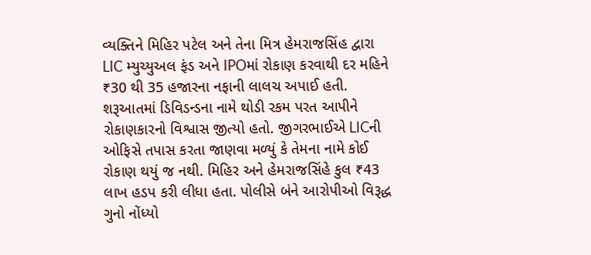વ્યક્તિને મિહિર પટેલ અને તેના મિત્ર હેમરાજસિંહ દ્વારા LIC મ્યુચ્યુઅલ ફંડ અને IPOમાં રોકાણ કરવાથી દર મહિને ₹30 થી 35 હજારના નફાની લાલચ અપાઈ હતી. શરૂઆતમાં ડિવિડન્ડના નામે થોડી રકમ પરત આપીને રોકાણકારનો વિશ્વાસ જીત્યો હતો. જીગરભાઈએ LICની ઓફિસે તપાસ કરતા જાણવા મળ્યું કે તેમના નામે કોઈ રોકાણ થયું જ નથી. મિહિર અને હેમરાજસિંહે કુલ ₹43 લાખ હડપ કરી લીધા હતા. પોલીસે બંને આરોપીઓ વિરૂદ્ધ ગુનો નોંધ્યો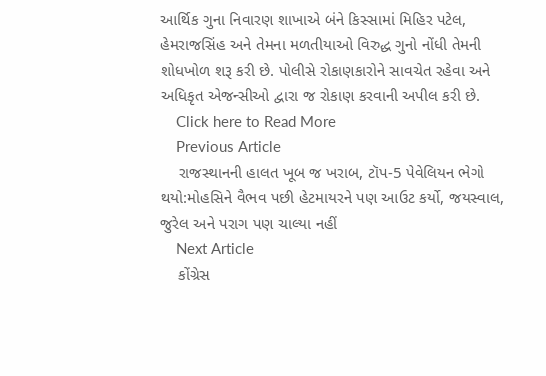આર્થિક ગુના નિવારણ શાખાએ બંને કિસ્સામાં મિહિર પટેલ, હેમરાજસિંહ અને તેમના મળતીયાઓ વિરુદ્ધ ગુનો નોંધી તેમની શોધખોળ શરૂ કરી છે. પોલીસે રોકાણકારોને સાવચેત રહેવા અને અધિકૃત એજન્સીઓ દ્વારા જ રોકાણ કરવાની અપીલ કરી છે.
    Click here to Read More
    Previous Article
    રાજસ્થાનની હાલત ખૂબ જ ખરાબ, ટૉપ-5 પેવેલિયન ભેગો થયો:મોહસિને વૈભવ પછી હેટમાયરને પણ આઉટ કર્યો, જયસ્વાલ, જુરેલ અને પરાગ પણ ચાલ્યા નહીં
    Next Article
    કોંગ્રેસ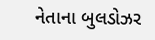નેતાના બુલડોઝર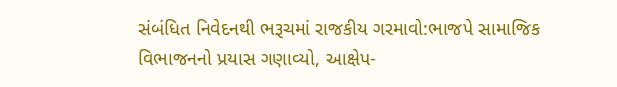સંબંધિત નિવેદનથી ભરૂચમાં રાજકીય ગરમાવો:ભાજપે સામાજિક વિભાજનનો પ્રયાસ ગણાવ્યો, આક્ષેપ-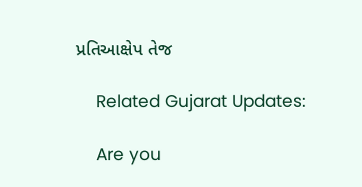પ્રતિઆક્ષેપ તેજ

    Related Gujarat Updates:

    Are you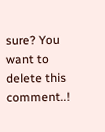sure? You want to delete this comment..!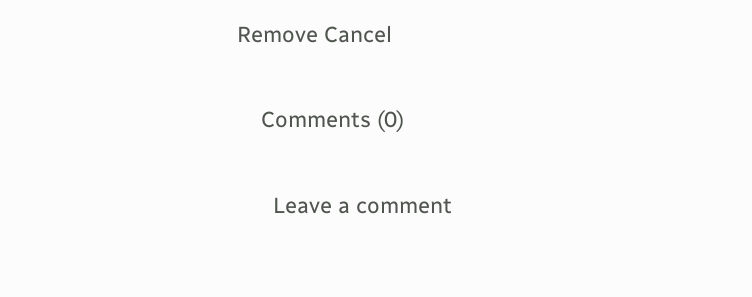Remove Cancel

    Comments (0)

      Leave a comment